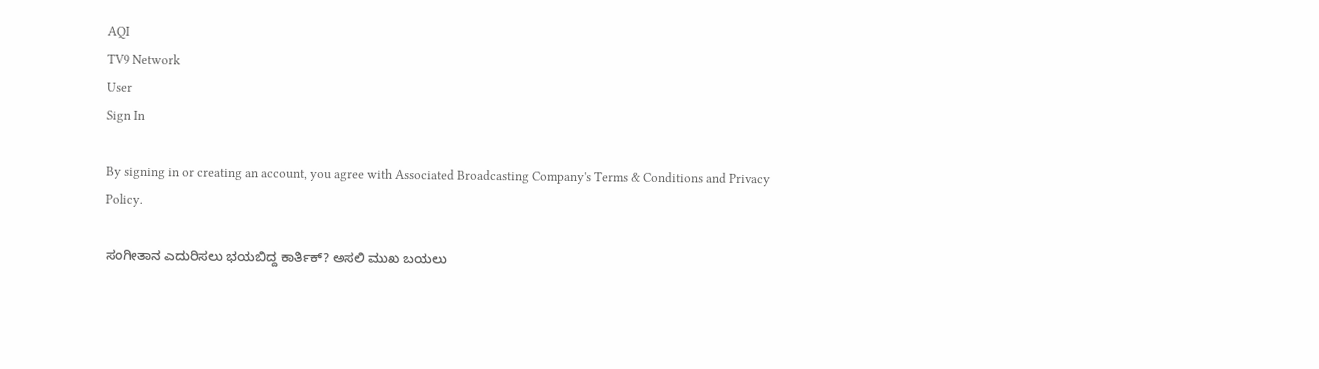AQI
TV9 Network
User
Sign In

By signing in or creating an account, you agree with Associated Broadcasting Company's Terms & Conditions and Privacy Policy.

ಸಂಗೀತಾನ ಎದುರಿಸಲು ಭಯಬಿದ್ದ ಕಾರ್ತಿಕ್? ಅಸಲಿ ಮುಖ ಬಯಲು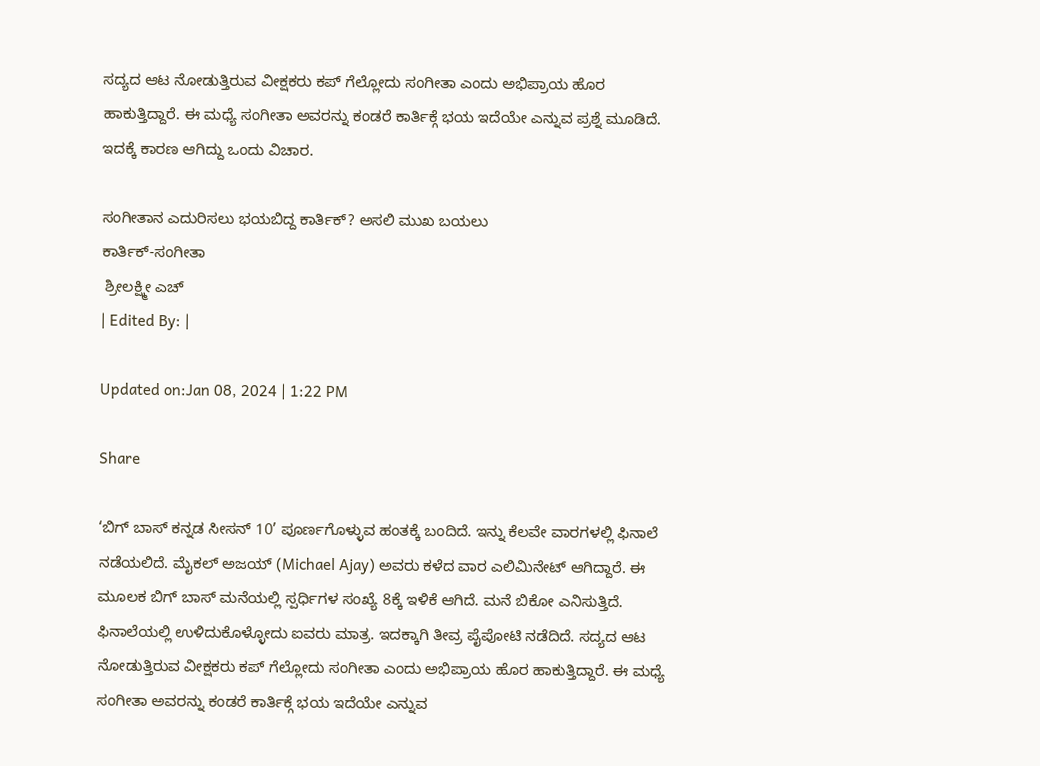ಸದ್ಯದ ಆಟ ನೋಡುತ್ತಿರುವ ವೀಕ್ಷಕರು ಕಪ್ ಗೆಲ್ಲೋದು ಸಂಗೀತಾ ಎಂದು ಅಭಿಪ್ರಾಯ ಹೊರ ಹಾಕುತ್ತಿದ್ದಾರೆ. ಈ ಮಧ್ಯೆ ಸಂಗೀತಾ ಅವರನ್ನು ಕಂಡರೆ ಕಾರ್ತಿಕ್ಗೆ ಭಯ ಇದೆಯೇ ಎನ್ನುವ ಪ್ರಶ್ನೆ ಮೂಡಿದೆ. ಇದಕ್ಕೆ ಕಾರಣ ಆಗಿದ್ದು ಒಂದು ವಿಚಾರ.

ಸಂಗೀತಾನ ಎದುರಿಸಲು ಭಯಬಿದ್ದ ಕಾರ್ತಿಕ್? ಅಸಲಿ ಮುಖ ಬಯಲು
ಕಾರ್ತಿಕ್-ಸಂಗೀತಾ
 ಶ್ರೀಲಕ್ಷ್ಮೀ ಎಚ್
| Edited By: |

Updated on:Jan 08, 2024 | 1:22 PM

Share

‘ಬಿಗ್ ಬಾಸ್ ಕನ್ನಡ ಸೀಸನ್ 10’ ಪೂರ್ಣಗೊಳ್ಳುವ ಹಂತಕ್ಕೆ ಬಂದಿದೆ. ಇನ್ನು ಕೆಲವೇ ವಾರಗಳಲ್ಲಿ ಫಿನಾಲೆ ನಡೆಯಲಿದೆ. ಮೈಕಲ್ ಅಜಯ್ (Michael Ajay) ಅವರು ಕಳೆದ ವಾರ ಎಲಿಮಿನೇಟ್ ಆಗಿದ್ದಾರೆ. ಈ ಮೂಲಕ ಬಿಗ್ ಬಾಸ್ ಮನೆಯಲ್ಲಿ ಸ್ಪರ್ಧಿಗಳ ಸಂಖ್ಯೆ 8ಕ್ಕೆ ಇಳಿಕೆ ಆಗಿದೆ. ಮನೆ ಬಿಕೋ ಎನಿಸುತ್ತಿದೆ. ಫಿನಾಲೆಯಲ್ಲಿ ಉಳಿದುಕೊಳ್ಳೋದು ಐವರು ಮಾತ್ರ. ಇದಕ್ಕಾಗಿ ತೀವ್ರ ಪೈಪೋಟಿ ನಡೆದಿದೆ. ಸದ್ಯದ ಆಟ ನೋಡುತ್ತಿರುವ ವೀಕ್ಷಕರು ಕಪ್ ಗೆಲ್ಲೋದು ಸಂಗೀತಾ ಎಂದು ಅಭಿಪ್ರಾಯ ಹೊರ ಹಾಕುತ್ತಿದ್ದಾರೆ. ಈ ಮಧ್ಯೆ ಸಂಗೀತಾ ಅವರನ್ನು ಕಂಡರೆ ಕಾರ್ತಿಕ್ಗೆ ಭಯ ಇದೆಯೇ ಎನ್ನುವ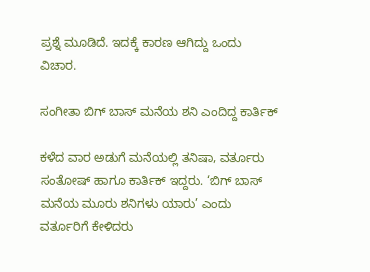ಪ್ರಶ್ನೆ ಮೂಡಿದೆ. ಇದಕ್ಕೆ ಕಾರಣ ಆಗಿದ್ದು ಒಂದು ವಿಚಾರ.

ಸಂಗೀತಾ ಬಿಗ್ ಬಾಸ್ ಮನೆಯ ಶನಿ ಎಂದಿದ್ದ ಕಾರ್ತಿಕ್

ಕಳೆದ ವಾರ ಅಡುಗೆ ಮನೆಯಲ್ಲಿ ತನಿಷಾ, ವರ್ತೂರು ಸಂತೋಷ್ ಹಾಗೂ ಕಾರ್ತಿಕ್ ಇದ್ದರು. ‘ಬಿಗ್ ಬಾಸ್ ಮನೆಯ ಮೂರು ಶನಿಗಳು ಯಾರು’ ಎಂದು ವರ್ತೂರಿಗೆ ಕೇಳಿದರು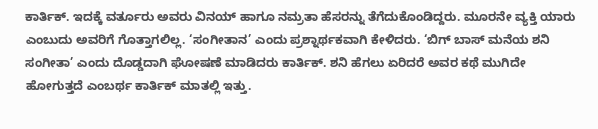ಕಾರ್ತಿಕ್. ಇದಕ್ಕೆ ವರ್ತೂರು ಅವರು ವಿನಯ್ ಹಾಗೂ ನಮ್ರತಾ ಹೆಸರನ್ನು ತೆಗೆದುಕೊಂಡಿದ್ದರು. ಮೂರನೇ ವ್ಯಕ್ತಿ ಯಾರು ಎಂಬುದು ಅವರಿಗೆ ಗೊತ್ತಾಗಲಿಲ್ಲ. ‘ಸಂಗೀತಾನ’ ಎಂದು ಪ್ರಶ್ನಾರ್ಥಕವಾಗಿ ಕೇಳಿದರು. ‘ಬಿಗ್ ಬಾಸ್ ಮನೆಯ ಶನಿ ಸಂಗೀತಾ’ ಎಂದು ದೊಡ್ಡದಾಗಿ ಘೋಷಣೆ ಮಾಡಿದರು ಕಾರ್ತಿಕ್. ಶನಿ ಹೆಗಲು ಏರಿದರೆ ಅವರ ಕಥೆ ಮುಗಿದೇ ಹೋಗುತ್ತದೆ ಎಂಬರ್ಥ ಕಾರ್ತಿಕ್ ಮಾತಲ್ಲಿ ಇತ್ತು.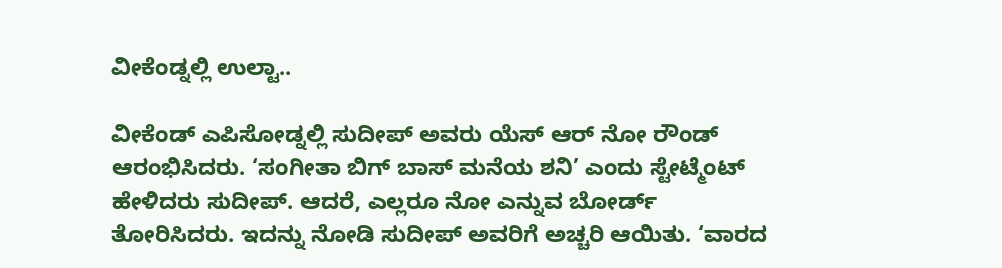ವೀಕೆಂಡ್ನಲ್ಲಿ ಉಲ್ಟಾ..

ವೀಕೆಂಡ್ ಎಪಿಸೋಡ್ನಲ್ಲಿ ಸುದೀಪ್ ಅವರು ಯೆಸ್ ಆರ್ ನೋ ರೌಂಡ್ ಆರಂಭಿಸಿದರು. ‘ಸಂಗೀತಾ ಬಿಗ್ ಬಾಸ್ ಮನೆಯ ಶನಿ’ ಎಂದು ಸ್ಟೇಟ್ಮೆಂಟ್ ಹೇಳಿದರು ಸುದೀಪ್. ಆದರೆ, ಎಲ್ಲರೂ ನೋ ಎನ್ನುವ ಬೋರ್ಡ್ ತೋರಿಸಿದರು. ಇದನ್ನು ನೋಡಿ ಸುದೀಪ್ ಅವರಿಗೆ ಅಚ್ಚರಿ ಆಯಿತು. ‘ವಾರದ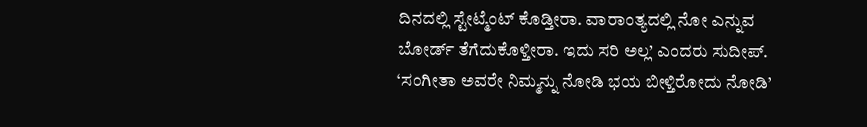ದಿನದಲ್ಲಿ ಸ್ಟೇಟ್ಮೆಂಟ್ ಕೊಡ್ತೀರಾ. ವಾರಾಂತ್ಯದಲ್ಲಿ ನೋ ಎನ್ನುವ ಬೋರ್ಡ್ ತೆಗೆದುಕೊಳ್ತೀರಾ. ಇದು ಸರಿ ಅಲ್ಲ’ ಎಂದರು ಸುದೀಪ್. ‘ಸಂಗೀತಾ ಅವರೇ ನಿಮ್ಮನ್ನು ನೋಡಿ ಭಯ ಬೀಳ್ತಿರೋದು ನೋಡಿ’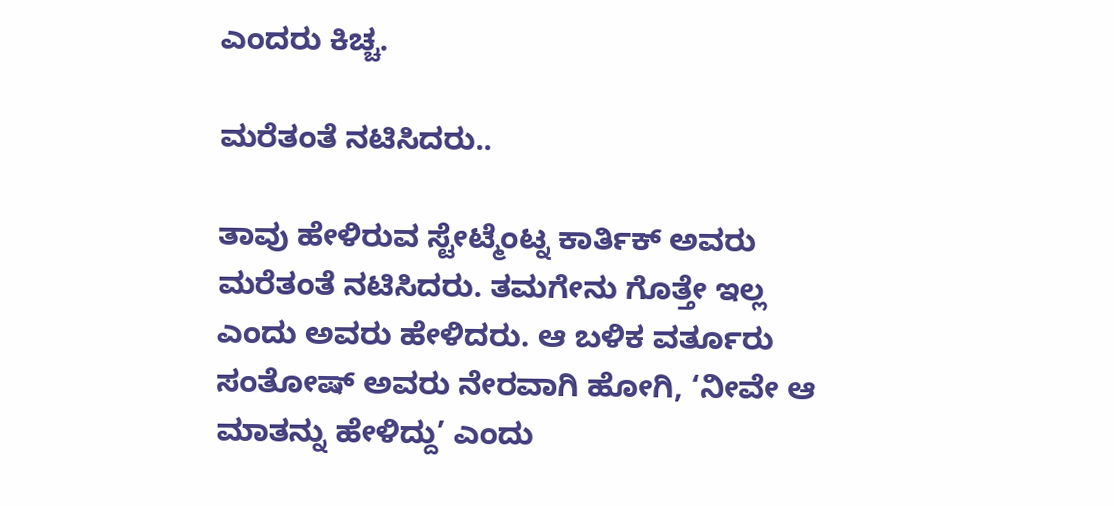ಎಂದರು ಕಿಚ್ಚ.

ಮರೆತಂತೆ ನಟಿಸಿದರು..

ತಾವು ಹೇಳಿರುವ ಸ್ಟೇಟ್ಮೆಂಟ್ನ ಕಾರ್ತಿಕ್ ಅವರು ಮರೆತಂತೆ ನಟಿಸಿದರು. ತಮಗೇನು ಗೊತ್ತೇ ಇಲ್ಲ ಎಂದು ಅವರು ಹೇಳಿದರು. ಆ ಬಳಿಕ ವರ್ತೂರು ಸಂತೋಷ್ ಅವರು ನೇರವಾಗಿ ಹೋಗಿ, ‘ನೀವೇ ಆ ಮಾತನ್ನು ಹೇಳಿದ್ದು’ ಎಂದು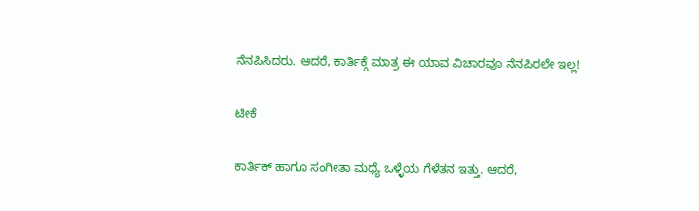ನೆನಪಿಸಿದರು. ಆದರೆ, ಕಾರ್ತಿಕ್ಗೆ ಮಾತ್ರ ಈ ಯಾವ ವಿಚಾರವೂ ನೆನಪಿರಲೇ ಇಲ್ಲ!

ಟೀಕೆ

ಕಾರ್ತಿಕ್ ಹಾಗೂ ಸಂಗೀತಾ ಮಧ್ಯೆ ಒಳ್ಳೆಯ ಗೆಳೆತನ ಇತ್ತು. ಆದರೆ,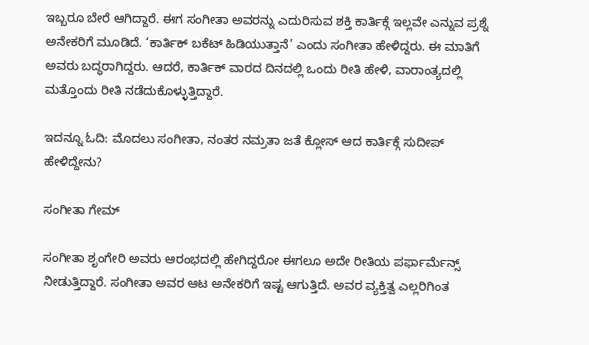ಇಬ್ಬರೂ ಬೇರೆ ಆಗಿದ್ದಾರೆ. ಈಗ ಸಂಗೀತಾ ಅವರನ್ನು ಎದುರಿಸುವ ಶಕ್ತಿ ಕಾರ್ತಿಕ್ಗೆ ಇಲ್ಲವೇ ಎನ್ನುವ ಪ್ರಶ್ನೆ ಅನೇಕರಿಗೆ ಮೂಡಿದೆ. ‘ಕಾರ್ತಿಕ್ ಬಕೆಟ್ ಹಿಡಿಯುತ್ತಾನೆ’ ಎಂದು ಸಂಗೀತಾ ಹೇಳಿದ್ದರು. ಈ ಮಾತಿಗೆ ಅವರು ಬದ್ಧರಾಗಿದ್ದರು. ಆದರೆ, ಕಾರ್ತಿಕ್ ವಾರದ ದಿನದಲ್ಲಿ ಒಂದು ರೀತಿ ಹೇಳಿ, ವಾರಾಂತ್ಯದಲ್ಲಿ ಮತ್ತೊಂದು ರೀತಿ ನಡೆದುಕೊಳ್ಳುತ್ತಿದ್ದಾರೆ.

ಇದನ್ನೂ ಓದಿ: ಮೊದಲು ಸಂಗೀತಾ, ನಂತರ ನಮ್ರತಾ ಜತೆ ಕ್ಲೋಸ್ ಆದ ಕಾರ್ತಿಕ್ಗೆ ಸುದೀಪ್ ಹೇಳಿದ್ದೇನು?

ಸಂಗೀತಾ ಗೇಮ್

ಸಂಗೀತಾ ಶೃಂಗೇರಿ ಅವರು ಆರಂಭದಲ್ಲಿ ಹೇಗಿದ್ದರೋ ಈಗಲೂ ಅದೇ ರೀತಿಯ ಪರ್ಫಾರ್ಮೆನ್ಸ್ ನೀಡುತ್ತಿದ್ದಾರೆ. ಸಂಗೀತಾ ಅವರ ಆಟ ಅನೇಕರಿಗೆ ಇಷ್ಟ ಆಗುತ್ತಿದೆ. ಅವರ ವ್ಯಕ್ತಿತ್ವ ಎಲ್ಲರಿಗಿಂತ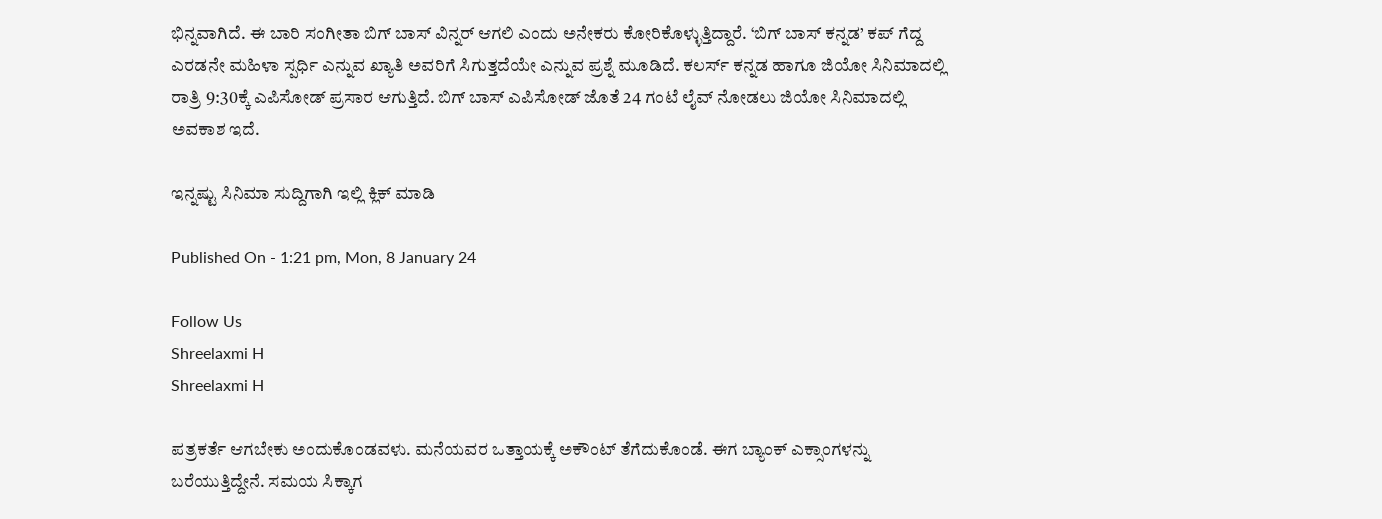ಭಿನ್ನವಾಗಿದೆ. ಈ ಬಾರಿ ಸಂಗೀತಾ ಬಿಗ್ ಬಾಸ್ ವಿನ್ನರ್ ಆಗಲಿ ಎಂದು ಅನೇಕರು ಕೋರಿಕೊಳ್ಳುತ್ತಿದ್ದಾರೆ. ‘ಬಿಗ್ ಬಾಸ್ ಕನ್ನಡ’ ಕಪ್ ಗೆದ್ದ ಎರಡನೇ ಮಹಿಳಾ ಸ್ಪರ್ಧಿ ಎನ್ನುವ ಖ್ಯಾತಿ ಅವರಿಗೆ ಸಿಗುತ್ತದೆಯೇ ಎನ್ನುವ ಪ್ರಶ್ನೆ ಮೂಡಿದೆ. ಕಲರ್ಸ್ ಕನ್ನಡ ಹಾಗೂ ಜಿಯೋ ಸಿನಿಮಾದಲ್ಲಿ ರಾತ್ರಿ 9:30ಕ್ಕೆ ಎಪಿಸೋಡ್ ಪ್ರಸಾರ ಆಗುತ್ತಿದೆ. ಬಿಗ್ ಬಾಸ್ ಎಪಿಸೋಡ್ ಜೊತೆ 24 ಗಂಟೆ ಲೈವ್ ನೋಡಲು ಜಿಯೋ ಸಿನಿಮಾದಲ್ಲಿ ಅವಕಾಶ ಇದೆ.

ಇನ್ನಷ್ಟು ಸಿನಿಮಾ ಸುದ್ದಿಗಾಗಿ ಇಲ್ಲಿ ಕ್ಲಿಕ್ ಮಾಡಿ

Published On - 1:21 pm, Mon, 8 January 24

Follow Us
Shreelaxmi H
Shreelaxmi H

ಪತ್ರಕರ್ತೆ ಆಗಬೇಕು ಅಂದುಕೊಂಡವಳು. ಮನೆಯವರ ಒತ್ತಾಯಕ್ಕೆ ಅಕೌಂಟ್ ತೆಗೆದುಕೊಂಡೆ. ಈಗ ಬ್ಯಾಂಕ್ ಎಕ್ಸಾಂಗಳನ್ನು ಬರೆಯುತ್ತಿದ್ದೇನೆ. ಸಮಯ ಸಿಕ್ಕಾಗ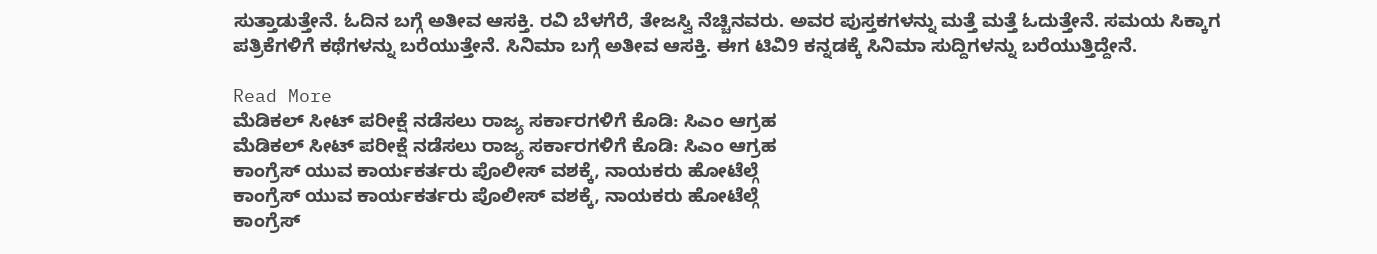ಸುತ್ತಾಡುತ್ತೇನೆ. ಓದಿನ ಬಗ್ಗೆ ಅತೀವ ಆಸಕ್ತಿ. ರವಿ ಬೆಳಗೆರೆ, ತೇಜಸ್ವಿ ನೆಚ್ಚಿನವರು. ಅವರ ಪುಸ್ತಕಗಳನ್ನು ಮತ್ತೆ ಮತ್ತೆ ಓದುತ್ತೇನೆ. ಸಮಯ ಸಿಕ್ಕಾಗ ಪತ್ರಿಕೆಗಳಿಗೆ ಕಥೆಗಳನ್ನು ಬರೆಯುತ್ತೇನೆ. ಸಿನಿಮಾ ಬಗ್ಗೆ ಅತೀವ ಆಸಕ್ತಿ. ಈಗ ಟಿವಿ9 ಕನ್ನಡಕ್ಕೆ ಸಿನಿಮಾ ಸುದ್ದಿಗಳನ್ನು ಬರೆಯುತ್ತಿದ್ದೇನೆ.

Read More
ಮೆಡಿಕಲ್ ಸೀಟ್ ಪರೀಕ್ಷೆ ನಡೆಸಲು ರಾಜ್ಯ ಸರ್ಕಾರಗಳಿಗೆ ಕೊಡಿ: ಸಿಎಂ ಆಗ್ರಹ
ಮೆಡಿಕಲ್ ಸೀಟ್ ಪರೀಕ್ಷೆ ನಡೆಸಲು ರಾಜ್ಯ ಸರ್ಕಾರಗಳಿಗೆ ಕೊಡಿ: ಸಿಎಂ ಆಗ್ರಹ
ಕಾಂಗ್ರೆಸ್ ಯುವ ಕಾರ್ಯಕರ್ತರು ಪೊಲೀಸ್ ವಶಕ್ಕೆ, ನಾಯಕರು ಹೋಟೆಲ್ಗೆ
ಕಾಂಗ್ರೆಸ್ ಯುವ ಕಾರ್ಯಕರ್ತರು ಪೊಲೀಸ್ ವಶಕ್ಕೆ, ನಾಯಕರು ಹೋಟೆಲ್ಗೆ
ಕಾಂಗ್ರೆಸ್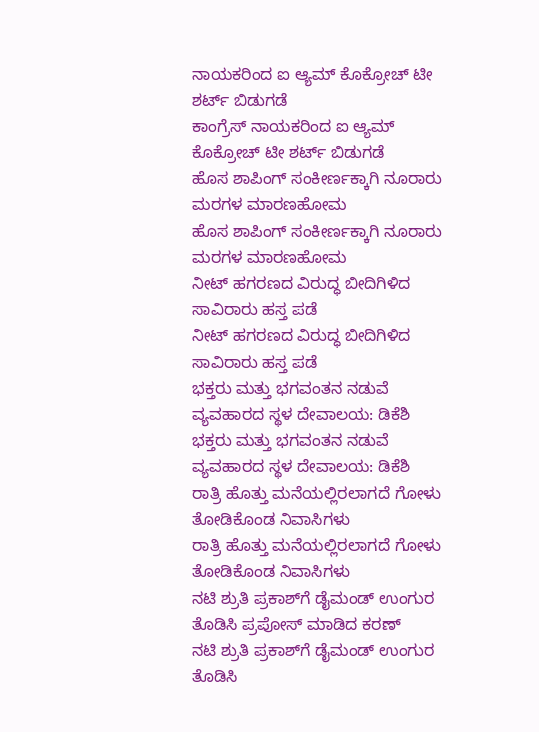ನಾಯಕರಿಂದ ಐ ಆ್ಯಮ್ ಕೊಕ್ರೋಚ್ ಟೀ ಶರ್ಟ್ ಬಿಡುಗಡೆ
ಕಾಂಗ್ರೆಸ್ ನಾಯಕರಿಂದ ಐ ಆ್ಯಮ್ ಕೊಕ್ರೋಚ್ ಟೀ ಶರ್ಟ್ ಬಿಡುಗಡೆ
ಹೊಸ ಶಾಪಿಂಗ್ ಸಂಕೀರ್ಣಕ್ಕಾಗಿ ನೂರಾರು ಮರಗಳ ಮಾರಣಹೋಮ
ಹೊಸ ಶಾಪಿಂಗ್ ಸಂಕೀರ್ಣಕ್ಕಾಗಿ ನೂರಾರು ಮರಗಳ ಮಾರಣಹೋಮ
ನೀಟ್ ಹಗರಣದ ವಿರುದ್ಧ ಬೀದಿಗಿಳಿದ ಸಾವಿರಾರು ಹಸ್ತ ಪಡೆ
ನೀಟ್ ಹಗರಣದ ವಿರುದ್ಧ ಬೀದಿಗಿಳಿದ ಸಾವಿರಾರು ಹಸ್ತ ಪಡೆ
ಭಕ್ತರು ಮತ್ತು ಭಗವಂತನ ನಡುವೆ ವ್ಯವಹಾರದ ಸ್ಥಳ ದೇವಾಲಯ: ಡಿಕೆಶಿ
ಭಕ್ತರು ಮತ್ತು ಭಗವಂತನ ನಡುವೆ ವ್ಯವಹಾರದ ಸ್ಥಳ ದೇವಾಲಯ: ಡಿಕೆಶಿ
ರಾತ್ರಿ ಹೊತ್ತು ಮನೆಯಲ್ಲಿರಲಾಗದೆ ಗೋಳು ತೋಡಿಕೊಂಡ ನಿವಾಸಿಗಳು
ರಾತ್ರಿ ಹೊತ್ತು ಮನೆಯಲ್ಲಿರಲಾಗದೆ ಗೋಳು ತೋಡಿಕೊಂಡ ನಿವಾಸಿಗಳು
ನಟಿ ಶ್ರುತಿ ಪ್ರಕಾಶ್‌ಗೆ ಡೈಮಂಡ್ ಉಂಗುರ ತೊಡಿಸಿ ಪ್ರಪೋಸ್ ಮಾಡಿದ ಕರಣ್
ನಟಿ ಶ್ರುತಿ ಪ್ರಕಾಶ್‌ಗೆ ಡೈಮಂಡ್ ಉಂಗುರ ತೊಡಿಸಿ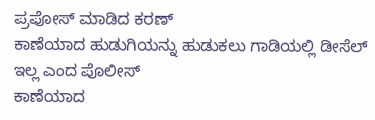ಪ್ರಪೋಸ್ ಮಾಡಿದ ಕರಣ್
ಕಾಣೆಯಾದ ಹುಡುಗಿಯನ್ನು ಹುಡುಕಲು ಗಾಡಿಯಲ್ಲಿ ಡೀಸೆಲ್ ಇಲ್ಲ ಎಂದ ಪೊಲೀಸ್
ಕಾಣೆಯಾದ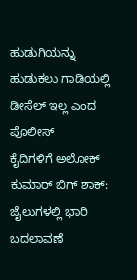ಹುಡುಗಿಯನ್ನು ಹುಡುಕಲು ಗಾಡಿಯಲ್ಲಿ ಡೀಸೆಲ್ ಇಲ್ಲ ಎಂದ ಪೊಲೀಸ್
ಕೈದಿಗಳಿಗೆ ಅಲೋಕ್ ಕುಮಾರ್ ಬಿಗ್ ಶಾಕ್: ಜೈಲುಗಳಲ್ಲಿ ಭಾರಿ ಬದಲಾವಣೆ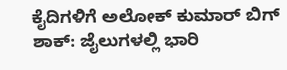ಕೈದಿಗಳಿಗೆ ಅಲೋಕ್ ಕುಮಾರ್ ಬಿಗ್ ಶಾಕ್: ಜೈಲುಗಳಲ್ಲಿ ಭಾರಿ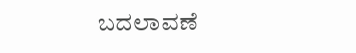ಬದಲಾವಣೆ